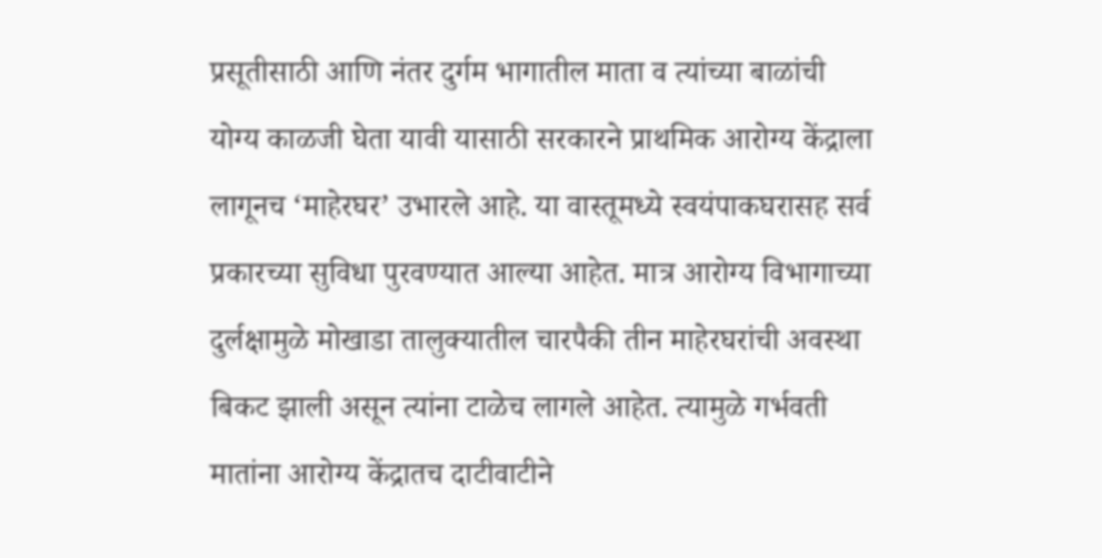प्रसूतीसाठी आणि नंतर दुर्गम भागातील माता व त्यांच्या बाळांची योग्य काळजी घेता यावी यासाठी सरकारने प्राथमिक आरोग्य केंद्राला लागूनच ‘माहेरघर’ उभारले आहे. या वास्तूमध्ये स्वयंपाकघरासह सर्व प्रकारच्या सुविधा पुरवण्यात आल्या आहेत. मात्र आरोग्य विभागाच्या दुर्लक्षामुळे मोखाडा तालुक्यातील चारपैकी तीन माहेरघरांची अवस्था बिकट झाली असून त्यांना टाळेच लागले आहेत. त्यामुळे गर्भवती मातांना आरोग्य केंद्रातच दाटीवाटीने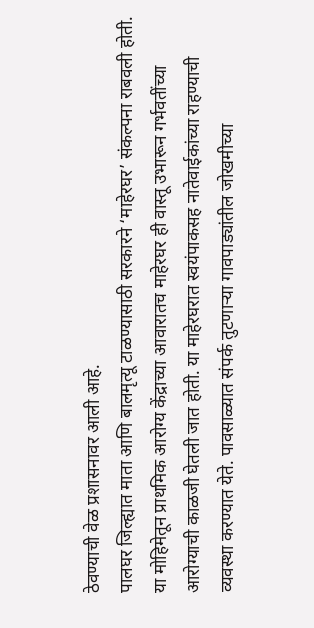ठेवण्याची वेळ प्रशासनावर आली आहे.
पालघर जिल्ह्यात माता आणि बालमृत्यू टाळण्यासाठी सरकारने ‘माहेरघर’ संकल्पना राबवली होती. या मोहिमेतून प्राथमिक आरोग्य केंद्राच्या आवारातच माहेरघर ही वास्तू उभारून गर्भवतींच्या आरोग्याची काळजी घेतली जात होती. या माहेरघरात स्वयंपाकसह नातेवाईकांच्या राहण्याची व्यवस्था करण्यात येते. पावसाळ्यात संपर्क तुटणाऱ्या गावपाड्यांतील जोखमीच्या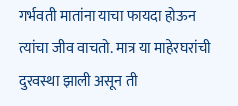गर्भवती मातांना याचा फायदा होऊन त्यांचा जीव वाचतो. मात्र या माहेरघरांची दुरवस्था झाली असून ती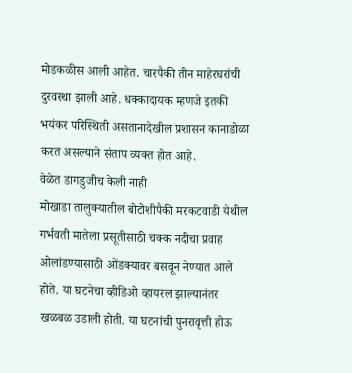मोडकळीस आली आहेत. चारपैकी तीन माहेरघरांची दुरवस्था झाली आहे. धक्कादायक म्हणजे इतकी भयंकर परिस्थिती असतानादेखील प्रशासन कानाडोळा करत असल्याने संताप व्यक्त होत आहे.
वेळेत डागडुजीच केली नाही
मोखाडा तालुक्यातील बोटोशीपैकी मरकटवाडी येथील गर्भवती मातेला प्रसूतीसाठी चक्क नदीचा प्रवाह ओलांडण्यासाठी ओंडक्यावर बसवून नेण्यात आले होते. या घटनेचा व्हीडिओ व्हायरल झाल्यानंतर खळबळ उडाली होती. या घटनांची पुनरावृत्ती होऊ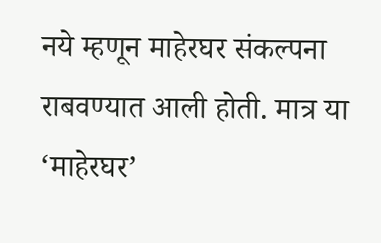नये म्हणून माहेरघर संकल्पना राबवण्यात आली होती. मात्र या ‘माहेरघर’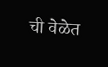ची वेळेत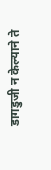डागडुजी न केल्याने ते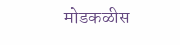मोडकळीस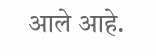आले आहे.